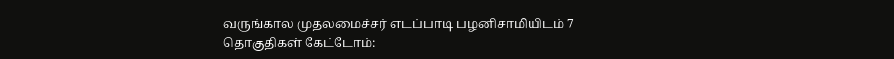வருங்கால முதலமைச்சர் எடப்பாடி பழனிசாமியிடம் 7 தொகுதிகள் கேட்டோம்: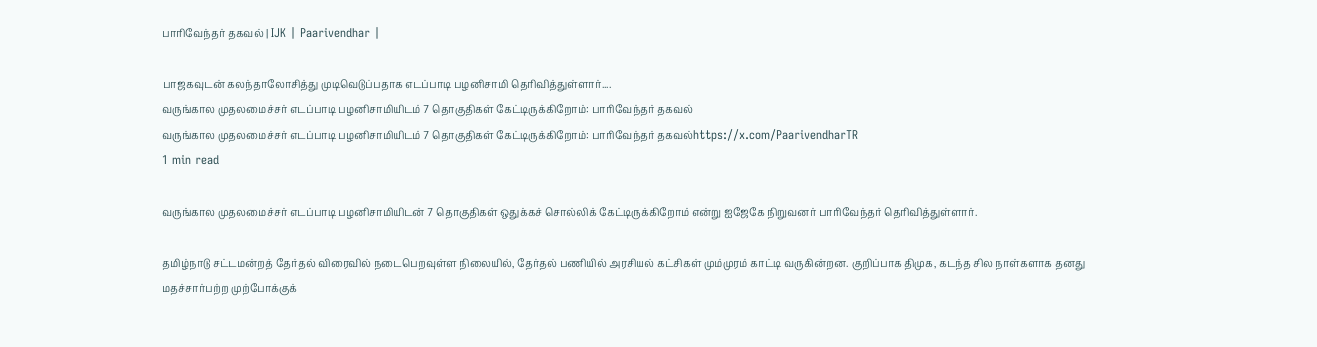பாரிவேந்தர் தகவல் | IJK | Paarivendhar |

பாஜகவுடன் கலந்தாலோசித்து முடிவெடுப்பதாக எடப்பாடி பழனிசாமி தெரிவித்துள்ளார்....
வருங்கால முதலமைச்சர் எடப்பாடி பழனிசாமியிடம் 7 தொகுதிகள் கேட்டிருக்கிறோம்: பாரிவேந்தர் தகவல்
வருங்கால முதலமைச்சர் எடப்பாடி பழனிசாமியிடம் 7 தொகுதிகள் கேட்டிருக்கிறோம்: பாரிவேந்தர் தகவல்https://x.com/PaarivendharTR
1 min read

வருங்கால முதலமைச்சர் எடப்பாடி பழனிசாமியிடன் 7 தொகுதிகள் ஒதுக்கச் சொல்லிக் கேட்டிருக்கிறோம் என்று ஐஜேகே நிறுவனர் பாரிவேந்தர் தெரிவித்துள்ளார்.

தமிழ்நாடு சட்டமன்றத் தேர்தல் விரைவில் நடைபெறவுள்ள நிலையில், தேர்தல் பணியில் அரசியல் கட்சிகள் மும்முரம் காட்டி வருகின்றன. குறிப்பாக திமுக, கடந்த சில நாள்களாக தனது மதச்சார்பற்ற முற்போக்குக்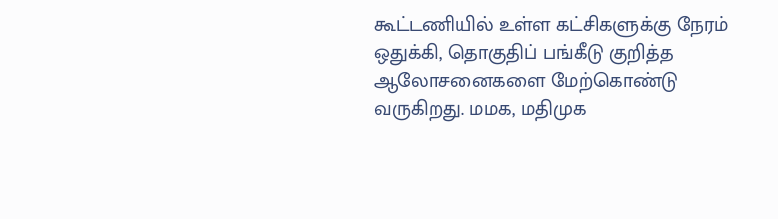கூட்டணியில் உள்ள கட்சிகளுக்கு நேரம் ஒதுக்கி, தொகுதிப் பங்கீடு குறித்த ஆலோசனைகளை மேற்கொண்டு வருகிறது. மமக, மதிமுக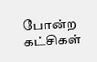போன்ற கட்சிகள்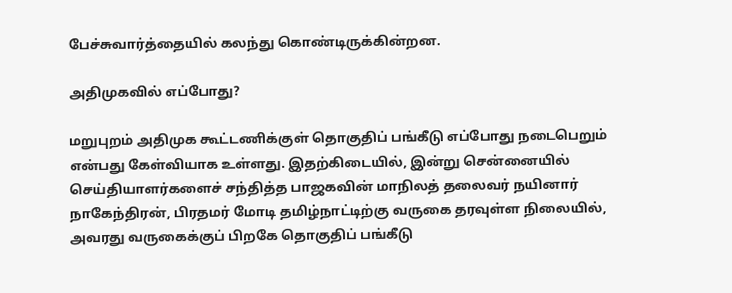பேச்சுவார்த்தையில் கலந்து கொண்டிருக்கின்றன.

அதிமுகவில் எப்போது?

மறுபுறம் அதிமுக கூட்டணிக்குள் தொகுதிப் பங்கீடு எப்போது நடைபெறும் என்பது கேள்வியாக உள்ளது. இதற்கிடையில், இன்று சென்னையில் செய்தியாளர்களைச் சந்தித்த பாஜகவின் மாநிலத் தலைவர் நயினார் நாகேந்திரன், பிரதமர் மோடி தமிழ்நாட்டிற்கு வருகை தரவுள்ள நிலையில், அவரது வருகைக்குப் பிறகே தொகுதிப் பங்கீடு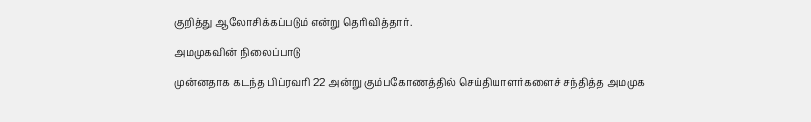குறித்து ஆலோசிக்கப்படும் என்று தெரிவித்தார்.

அமமுகவின் நிலைப்பாடு

முன்னதாக கடந்த பிப்ரவரி 22 அன்று கும்பகோணத்தில் செய்தியாளர்களைச் சந்தித்த அமமுக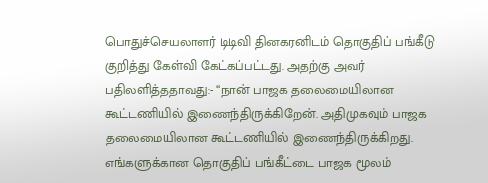பொதுச்செயலாளர் டிடிவி தினகரனிடம் தொகுதிப் பங்கீடு குறித்து கேள்வி கேட்கப்பட்டது. அதற்கு அவர் பதிலளித்ததாவது:- “நான் பாஜக தலைமையிலான கூட்டணியில் இணைந்திருக்கிறேன். அதிமுகவும் பாஜக தலைமையிலான கூட்டணியில் இணைந்திருக்கிறது. எங்களுக்கான தொகுதிப் பங்கீட்டை பாஜக மூலம்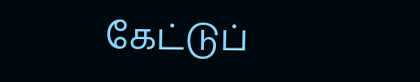கேட்டுப்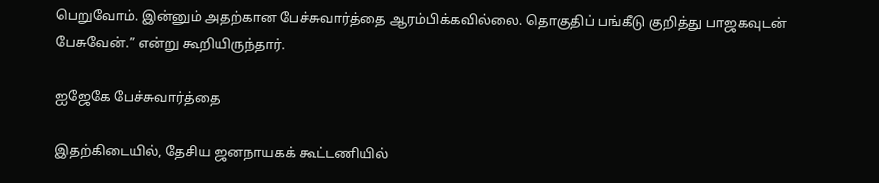பெறுவோம். இன்னும் அதற்கான பேச்சுவார்த்தை ஆரம்பிக்கவில்லை. தொகுதிப் பங்கீடு குறித்து பாஜகவுடன் பேசுவேன்.” என்று கூறியிருந்தார்.

ஐஜேகே பேச்சுவார்த்தை

இதற்கிடையில், தேசிய ஜனநாயகக் கூட்டணியில்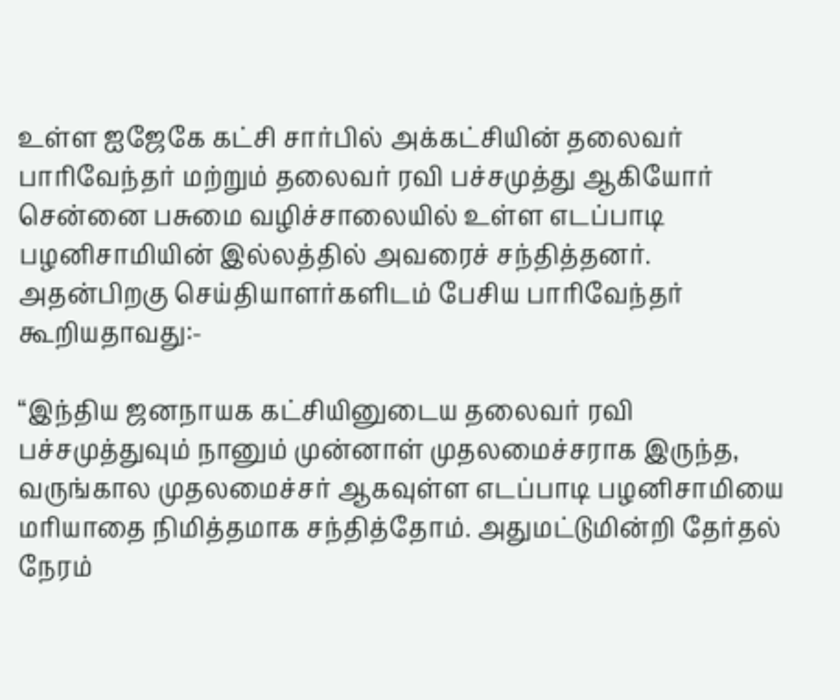உள்ள ஐஜேகே கட்சி சார்பில் அக்கட்சியின் தலைவர் பாரிவேந்தர் மற்றும் தலைவர் ரவி பச்சமுத்து ஆகியோர் சென்னை பசுமை வழிச்சாலையில் உள்ள எடப்பாடி பழனிசாமியின் இல்லத்தில் அவரைச் சந்தித்தனர். அதன்பிறகு செய்தியாளர்களிடம் பேசிய பாரிவேந்தர் கூறியதாவது:-

“இந்திய ஜனநாயக கட்சியினுடைய தலைவர் ரவி பச்சமுத்துவும் நானும் முன்னாள் முதலமைச்சராக இருந்த, வருங்கால முதலமைச்சர் ஆகவுள்ள எடப்பாடி பழனிசாமியை மரியாதை நிமித்தமாக சந்தித்தோம். அதுமட்டுமின்றி தேர்தல் நேரம்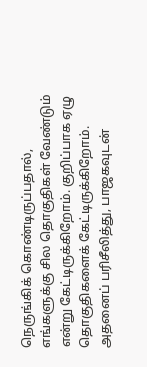நெருங்கிக் கொண்டிருப்பதால், எங்களுக்கு சில தொகுதிகள் வேண்டும் என்று கேட்டிருக்கிறோம். குறிப்பாக ஏழு தொகுதிகளைக் கேட்டிருக்கிறோம். அதனைப் பரிசீலித்து, பாஜகவுடன்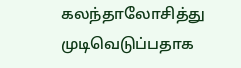கலந்தாலோசித்து முடிவெடுப்பதாக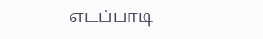எடப்பாடி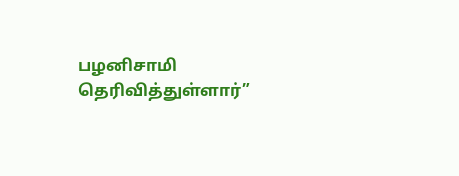பழனிசாமி தெரிவித்துள்ளார்”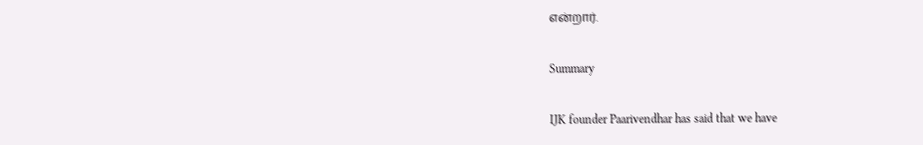என்றார்.

Summary

IJK founder Paarivendhar has said that we have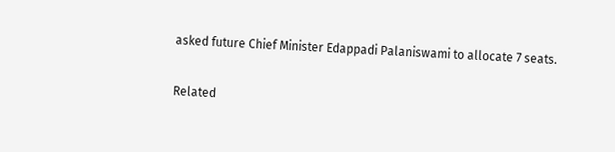asked future Chief Minister Edappadi Palaniswami to allocate 7 seats.

Related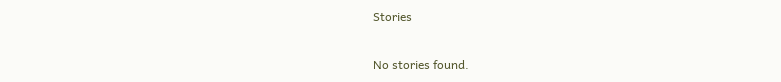Stories

No stories found.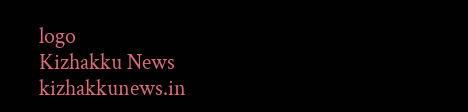logo
Kizhakku News
kizhakkunews.in